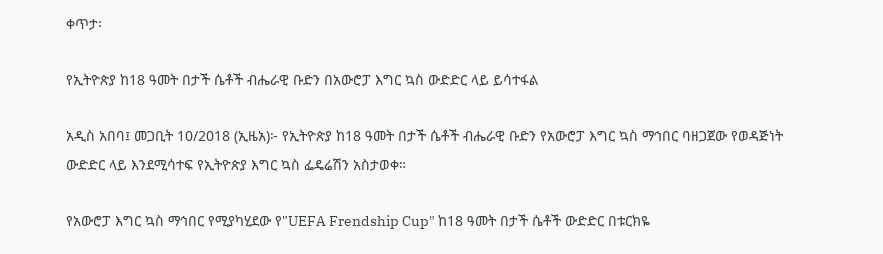ቀጥታ፡

የኢትዮጵያ ከ18 ዓመት በታች ሴቶች ብሔራዊ ቡድን በአውሮፓ እግር ኳስ ውድድር ላይ ይሳተፋል

አዲስ አበባ፤ መጋቢት 10/2018 (ኢዜአ)፦ የኢትዮጵያ ከ18 ዓመት በታች ሴቶች ብሔራዊ ቡድን የአውሮፓ እግር ኳስ ማኅበር ባዘጋጀው የወዳጅነት ውድድር ላይ እንደሚሳተፍ የኢትዮጵያ እግር ኳስ ፌዴሬሽን አስታወቀ።

የአውሮፓ እግር ኳስ ማኅበር የሚያካሂደው የ"UEFA Frendship Cup" ከ18 ዓመት በታች ሴቶች ውድድር በቱርክዬ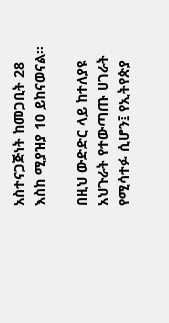አስተናጋጅነት ከመጋቢት 28 እስከ ሚያዝያ 10 ይከናወናል።

በዚህ ውድድር ላይ ከተለያዩ አህጉራት የተውጣጡ ሀገራት የሚሳተፉ ሲሆን፤ የኢትየጵያ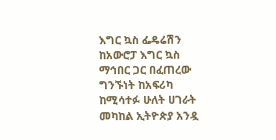እግር ኳስ ፌዴሬሽን ከአውሮፓ እግር ኳስ ማኅበር ጋር በፈጠረው ግንኙነት ከአፍሪካ ከሚሳተፉ ሁለት ሀገራት መካከል ኢትዮጵያ አንዷ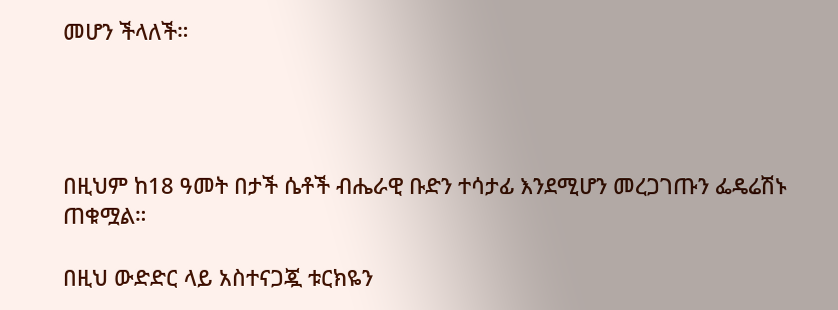መሆን ችላለች።




በዚህም ከ18 ዓመት በታች ሴቶች ብሔራዊ ቡድን ተሳታፊ እንደሚሆን መረጋገጡን ፌዴሬሽኑ ጠቁሟል።

በዚህ ውድድር ላይ አስተናጋጇ ቱርክዬን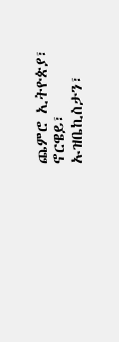ጨምሮ ኢትዮጵያ፣ ኖርዌይ፣ ኡዝቤኪስታን፣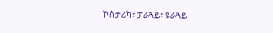ኮስታሪካ፣ ፓራጓይ፣ ዩራጓይ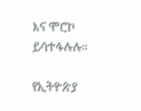እና ሞሮኮ ይሳተፋሉሉ።

የኢትዮጵያ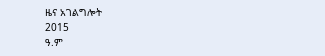ዜና አገልግሎት
2015
ዓ.ም